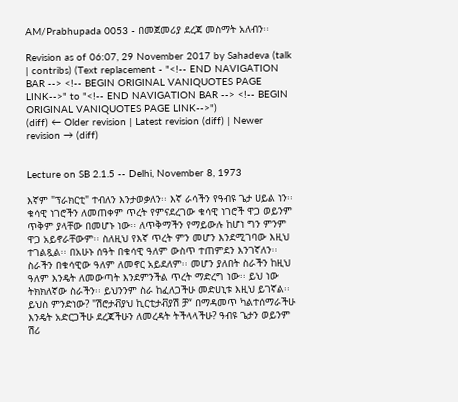AM/Prabhupada 0053 - በመጀመሪያ ደረጃ መስማት አለብን፡፡

Revision as of 06:07, 29 November 2017 by Sahadeva (talk | contribs) (Text replacement - "<!-- END NAVIGATION BAR --> <!-- BEGIN ORIGINAL VANIQUOTES PAGE LINK-->" to "<!-- END NAVIGATION BAR --> <!-- BEGIN ORIGINAL VANIQUOTES PAGE LINK-->")
(diff) ← Older revision | Latest revision (diff) | Newer revision → (diff)


Lecture on SB 2.1.5 -- Delhi, November 8, 1973

እኛም "ፕራክርቲ" ተብለን እንታወቃለን፡፡ እኛ ራሳችን የዓብዩ ጌታ ሀይል ነን፡፡ ቁሳዊ ነገሮችን ለመጠቀም ጥረት የምናደረገው ቁሳዊ ነገሮች ዋጋ ወይንም ጥቅም ያላቸው በመሆኑ ነው፡፡ ለጥቅማችን የማይውሉ ከሆነ ግን ምንም ዋጋ አይኖራቸውም፡፡ ስለዚህ የእኛ ጥረት ምን መሆን እንደሚገባው እዚህ ተገልጿል፡፡ በአሁኑ ሰዓት በቁሳዊ ዓለም ውስጥ ተጠምደን እንገኛለን፡፡ ስራችን በቁሳዊው ዓለም ለመኖር አይደለም፡፡ መሆን ያለበት ስራችን ከዚህ ዓለም እንዴት ለመውጣት እንደምንችል ጥረት ማድረግ ነው፡፡ ይህ ነው ትክክለኛው ስራችን፡፡ ይህንንም ስራ ከፈለጋችሁ መድሀኒቱ እዚህ ይገኛል፡፡ ይህስ ምንድነው? "ሽሮታቭያህ ኪርቲታቭያሽ ቻ“ በማዳመጥ ካልተሰማራችሁ እንዴት አድርጋችሁ ደረጃችሁን ለመረዳት ትችላላችሁ? ዓብዩ ጌታን ወይንም ሽሪ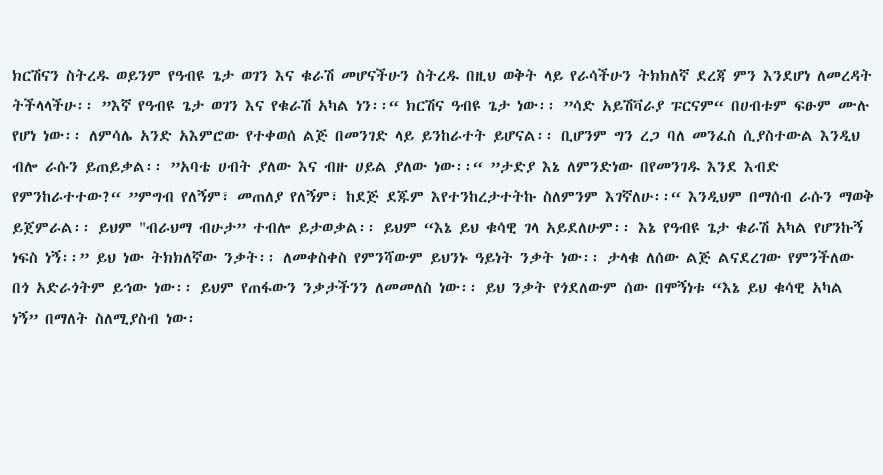ክርሽናን ስትረዱ ወይንም የዓብዩ ጌታ ወገን እና ቁራሽ መሆናችሁን ስትረዱ በዚህ ወቅት ላይ የራሳችሁን ትክክለኛ ደረጃ ምን እንደሆነ ለመረዳት ትችላላችሁ፡፡ ”እኛ የዓብዩ ጌታ ወገን እና የቁራሽ አካል ነን፡፡“ ክርሽና ዓብዩ ጌታ ነው፡፡ ”ሳድ አይሽቫራያ ፑርናም“ በሀብቱም ፍፁም ሙሉ የሆነ ነው፡፡ ለምሳሌ አንድ አእምሮው የተቀወሰ ልጅ በመንገድ ላይ ይንከራተት ይሆናል፡፡ ቢሆንም ግን ረጋ ባለ መንፈስ ሲያስተውል እንዲህ ብሎ ራሱን ይጠይቃል፡፡ ”አባቴ ሀብት ያለው እና ብዙ ሀይል ያለው ነው፡፡“ ”ታድያ እኔ ለምንድነው በየመንገዱ እንደ እብድ የምንከራተተው?“ ”ምግብ የለኝም፣ መጠለያ የለኝም፣ ከደጅ ደጁም እየተንከረታተትኩ ስለምንም እገኛለሁ፡፡“ እንዲህም በማሰብ ራሱን ማወቅ ይጀምራል፡፡ ይህም "ብራህማ ብሁታ” ተብሎ ይታወቃል፡፡ ይህም “እኔ ይህ ቁሳዊ ገላ አይደለሁም፡፡ እኔ የዓብዩ ጌታ ቁራሽ አካል የሆንኩኝ ነፍስ ነኝ፡፡” ይህ ነው ትክክለኛው ንቃት፡፡ ለመቀስቀስ የምንሻውም ይህንኑ ዓይነት ንቃት ነው፡፡ ታላቁ ለሰው ልጅ ልናደረገው የምንችለው በጎ አድራጎትም ይኅው ነው፡፡ ይህም የጠፋውን ንቃታችንን ለመመለስ ነው፡፡ ይህ ንቃት የጎደለውም ሰው በሞኝነቱ “እኔ ይህ ቁሳዊ አካል ነኝ” በማለት ስለሚያስብ ነው፡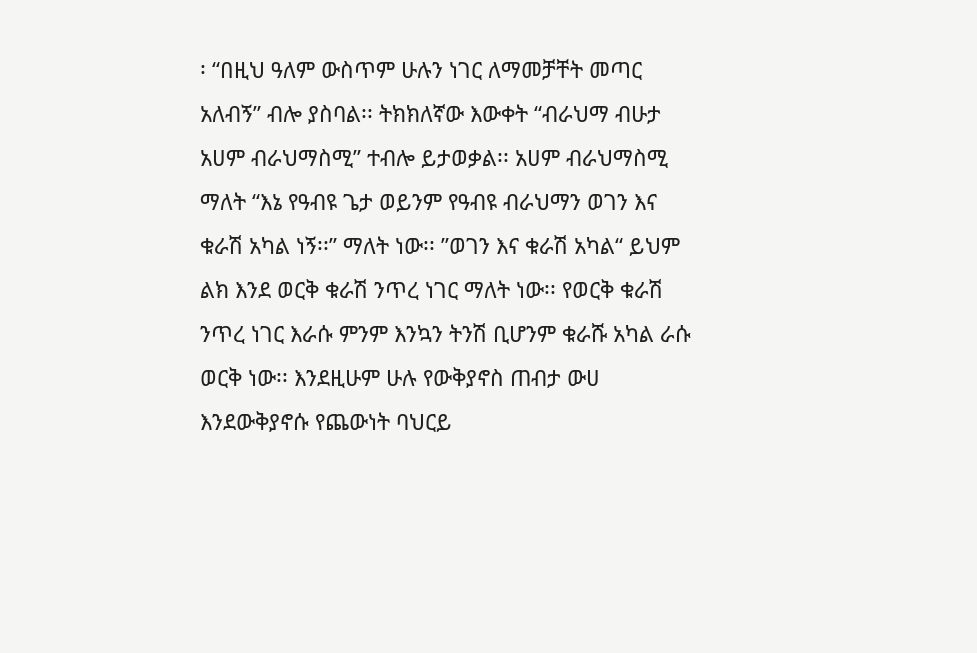፡ “በዚህ ዓለም ውስጥም ሁሉን ነገር ለማመቻቸት መጣር አለብኝ” ብሎ ያስባል፡፡ ትክክለኛው እውቀት “ብራህማ ብሁታ አሀም ብራህማስሚ” ተብሎ ይታወቃል፡፡ አሀም ብራህማስሚ ማለት “እኔ የዓብዩ ጌታ ወይንም የዓብዩ ብራህማን ወገን እና ቁራሽ አካል ነኝ፡፡” ማለት ነው፡፡ ”ወገን እና ቁራሽ አካል“ ይህም ልክ እንደ ወርቅ ቁራሽ ንጥረ ነገር ማለት ነው፡፡ የወርቅ ቁራሽ ንጥረ ነገር እራሱ ምንም እንኳን ትንሽ ቢሆንም ቁራሹ አካል ራሱ ወርቅ ነው፡፡ እንደዚሁም ሁሉ የውቅያኖስ ጠብታ ውሀ እንደውቅያኖሱ የጨውነት ባህርይ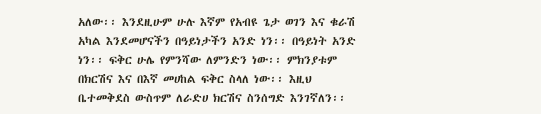አለው፡፡ እንደዚሁም ሁሉ እኛም የአብዩ ጌታ ወገን እና ቁራሽ አካል እንደመሆናችን በዓይነታችን አንድ ነን፡፡ በዓይነት አንድ ነን፡፡ ፍቅር ሁሌ የምንሻው ለምንድን ነው፡፡ ምክንያቱም በክርሽና እና በእኛ መሀከል ፍቅር ስላለ ነው፡፡ እዚህ ቤተመቅደስ ውስጥም ለራድሀ ክርሽና ስንሰግድ እንገኛለን፡፡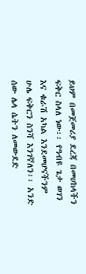ይህም በመጀመሪያ ደረጃ በመሀከላችን ፍቅር ስላለ ነው፡፡ የዓብዩ ጌታ ወገን እና ቁራሽ አካል እንደመሆናችንም ሁሌ ፍቅርን ስንሻ እንገኛለን፡፡ አንድ ሰው ሌላ ሴትን ለመውደድ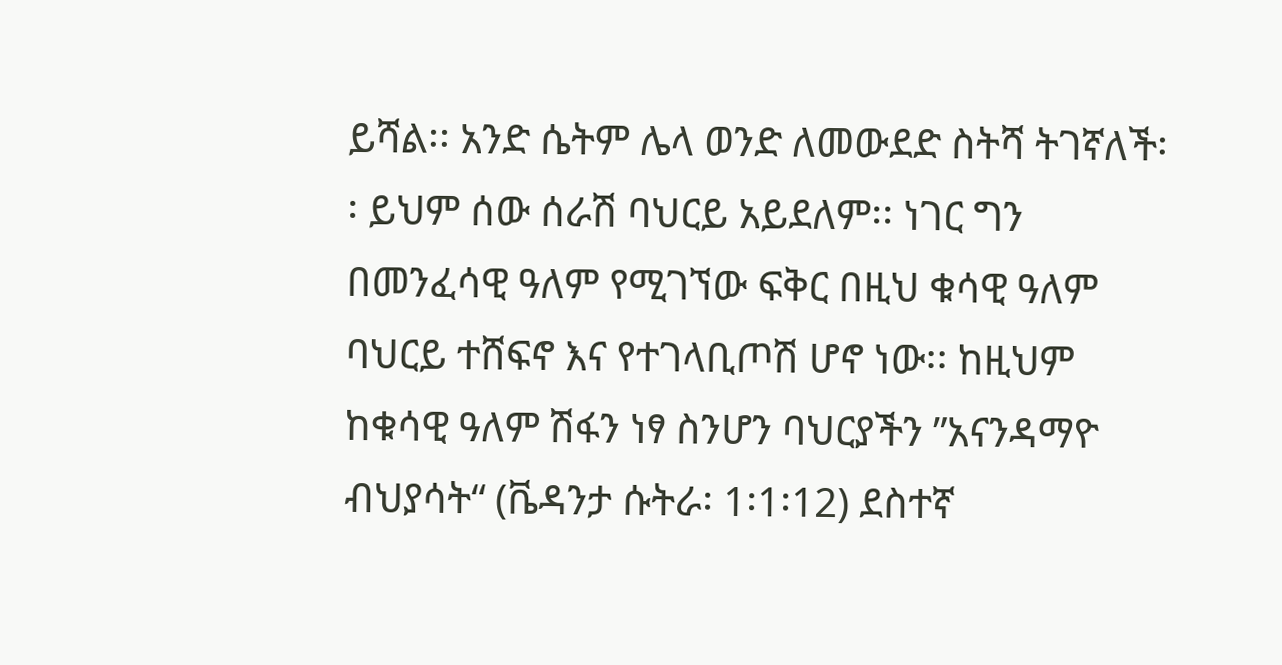ይሻል፡፡ አንድ ሴትም ሌላ ወንድ ለመውደድ ስትሻ ትገኛለች፡፡ ይህም ሰው ሰራሽ ባህርይ አይደለም፡፡ ነገር ግን በመንፈሳዊ ዓለም የሚገኘው ፍቅር በዚህ ቁሳዊ ዓለም ባህርይ ተሸፍኖ እና የተገላቢጦሽ ሆኖ ነው፡፡ ከዚህም ከቁሳዊ ዓለም ሽፋን ነፃ ስንሆን ባህርያችን ”አናንዳማዮ ብህያሳት“ (ቬዳንታ ሱትራ፡ 1፡1፡12) ደስተኛ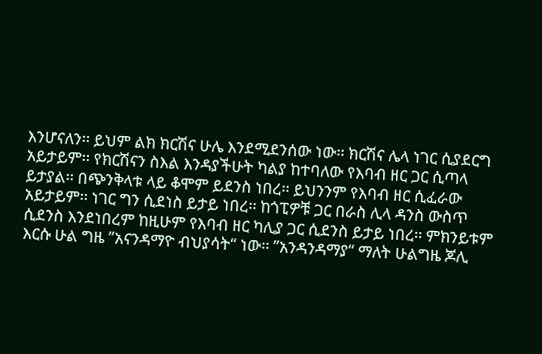እንሆናለን፡፡ ይህም ልክ ክርሽና ሁሌ እንደሚደንሰው ነው፡፡ ክርሽና ሌላ ነገር ሲያደርግ አይታይም፡፡ የክርሽናን ስእል እንዳያችሁት ካልያ ከተባለው የእባብ ዘር ጋር ሲጣላ ይታያል፡፡ በጭንቅላቱ ላይ ቆሞም ይደንስ ነበረ፡፡ ይህንንም የእባብ ዘር ሲፈራው አይታይም፡፡ ነገር ግን ሲደነስ ይታይ ነበረ፡፡ ከጎፒዎቹ ጋር በራስ ሊላ ዳንስ ውስጥ ሲደንስ እንደነበረም ከዚሁም የእባብ ዘር ካሊያ ጋር ሲደንስ ይታይ ነበረ፡፡ ምክንይቱም እርሱ ሁል ግዜ ”አናንዳማዮ ብህያሳት“ ነው፡፡ ”አንዳንዳማያ“ ማለት ሁልግዜ ጆሊ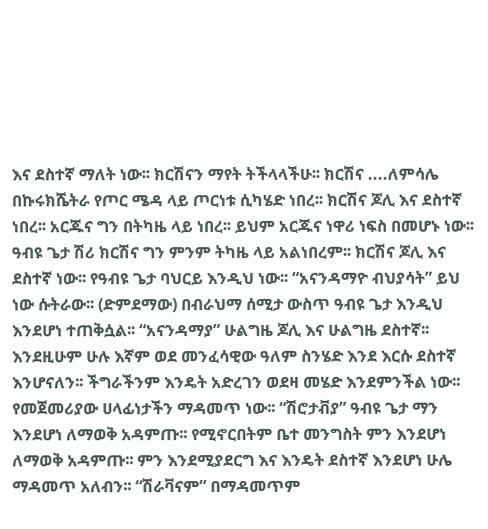እና ደስተኛ ማለት ነው፡፡ ክርሽናን ማየት ትችላላችሁ፡፡ ክርሽና ....ለምሳሌ በኩሩክሼትራ የጦር ሜዳ ላይ ጦርነቱ ሲካሄድ ነበረ፡፡ ክርሽና ጆሊ እና ደስተኛ ነበረ፡፡ አርጁና ግን በትካዜ ላይ ነበረ፡፡ ይህም አርጁና ነዋሪ ነፍስ በመሆኑ ነው፡፡ ዓብዩ ጌታ ሽሪ ክርሽና ግን ምንም ትካዜ ላይ አልነበረም፡፡ ክርሽና ጆሊ እና ደስተኛ ነው፡፡ የዓብዩ ጌታ ባህርይ እንዲህ ነው፡፡ “አናንዳማዮ ብህያሳት” ይህ ነው ሱትራው፡፡ (ድምደማው) በብራህማ ሰሚታ ውስጥ ዓብዩ ጌታ እንዲህ እንደሆነ ተጠቅሷል፡፡ “አናንዳማያ” ሁልግዜ ጆሊ እና ሁልግዜ ደስተኛ፡፡ እንደዚሁም ሁሉ እኛም ወደ መንፈሳዊው ዓለም ስንሄድ እንደ እርሱ ደስተኛ እንሆናለን፡፡ ችግራችንም እንዴት አድረገን ወደዛ መሄድ እንደምንችል ነው፡፡ የመጀመሪያው ሀላፊነታችን ማዳመጥ ነው፡፡ “ሽሮታቭያ” ዓብዩ ጌታ ማን እንደሆነ ለማወቅ አዳምጡ፡፡ የሚኖርበትም ቤተ መንግስት ምን እንደሆነ ለማወቅ አዳምጡ፡፡ ምን እንደሚያደርግ እና እንዴት ደስተኛ እንደሆነ ሁሌ ማዳመጥ አለብን፡፡ “ሽራቫናም” በማዳመጥም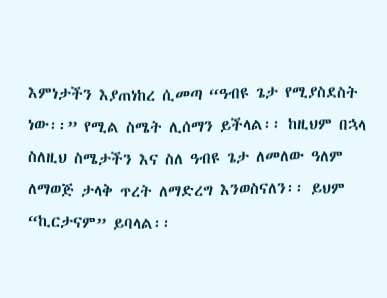እምነታችን እያጠነከረ ሲመጣ “ዓብዩ ጌታ የሚያስደስት ነው፡፡” የሚል ስሜት ሊሰማን ይችላል፡፡ ከዚህም በኋላ ስለዚህ ስሜታችን እና ስለ ዓብዩ ጌታ ለመለው ዓለም ለማወጅ ታላቅ ጥረት ለማድረግ እንወስናለን፡፡ ይህም “ኪርታናም” ይባላል፡፡